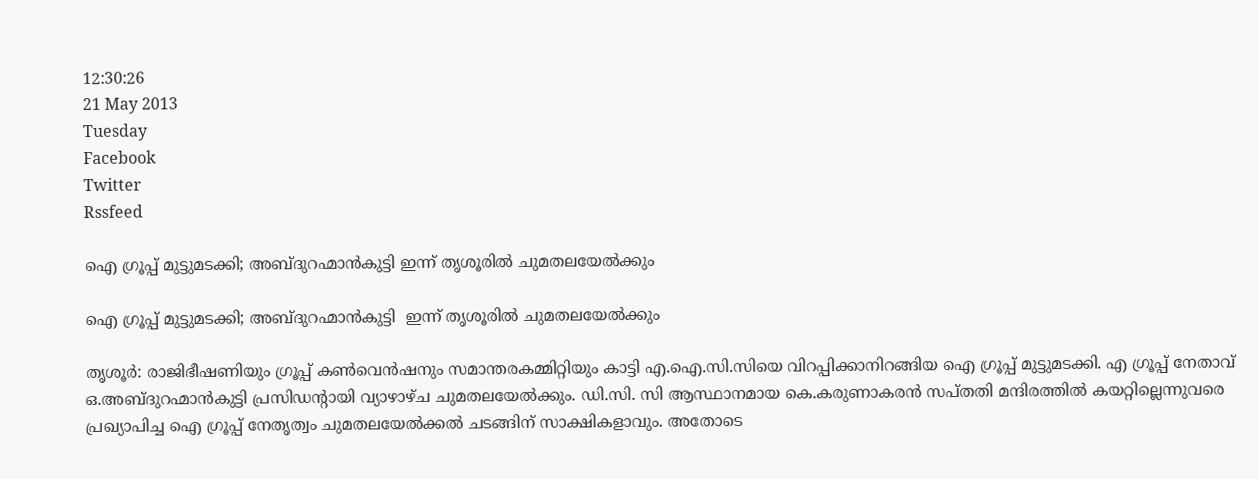12:30:26
21 May 2013
Tuesday
Facebook
Twitter
Rssfeed

ഐ ഗ്രൂപ്പ് മുട്ടുമടക്കി; അബ്ദുറഹ്മാന്‍കുട്ടി ഇന്ന് തൃശൂരില്‍ ചുമതലയേല്‍ക്കും

ഐ ഗ്രൂപ്പ് മുട്ടുമടക്കി; അബ്ദുറഹ്മാന്‍കുട്ടി  ഇന്ന് തൃശൂരില്‍ ചുമതലയേല്‍ക്കും

തൃശൂര്‍: രാജിഭീഷണിയും ഗ്രൂപ്പ് കണ്‍വെന്‍ഷനും സമാന്തരകമ്മിറ്റിയും കാട്ടി എ.ഐ.സി.സിയെ വിറപ്പിക്കാനിറങ്ങിയ ഐ ഗ്രൂപ്പ് മുട്ടുമടക്കി. എ ഗ്രൂപ്പ് നേതാവ് ഒ.അബ്ദുറഹ്മാന്‍കുട്ടി പ്രസിഡന്റായി വ്യാഴാഴ്ച ചുമതലയേല്‍ക്കും. ഡി.സി. സി ആസ്ഥാനമായ കെ.കരുണാകരന്‍ സപ്തതി മന്ദിരത്തില്‍ കയറ്റില്ലെന്നുവരെ പ്രഖ്യാപിച്ച ഐ ഗ്രൂപ്പ് നേതൃത്വം ചുമതലയേല്‍ക്കല്‍ ചടങ്ങിന് സാക്ഷികളാവും. അതോടെ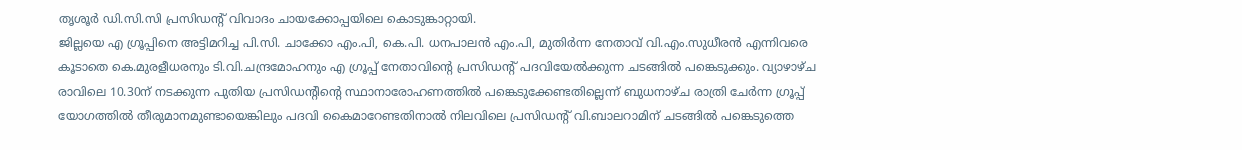തൃശൂര്‍ ഡി.സി.സി പ്രസിഡന്റ് വിവാദം ചായക്കോപ്പയിലെ കൊടുങ്കാറ്റായി.
ജില്ലയെ എ ഗ്രൂപ്പിനെ അട്ടിമറിച്ച പി.സി. ചാക്കോ എം.പി, കെ.പി. ധനപാലന്‍ എം.പി, മുതിര്‍ന്ന നേതാവ് വി.എം.സുധീരന്‍ എന്നിവരെ കൂടാതെ കെ.മുരളീധരനും ടി.വി.ചന്ദ്രമോഹനും എ ഗ്രൂപ്പ് നേതാവിന്റെ പ്രസിഡന്റ് പദവിയേല്‍ക്കുന്ന ചടങ്ങില്‍ പങ്കെടുക്കും. വ്യാഴാഴ്ച രാവിലെ 10.30ന് നടക്കുന്ന പുതിയ പ്രസിഡന്റിന്റെ സ്ഥാനാരോഹണത്തില്‍ പങ്കെടുക്കേണ്ടതില്ലെന്ന് ബുധനാഴ്ച രാത്രി ചേര്‍ന്ന ഗ്രൂപ്പ് യോഗത്തില്‍ തീരുമാനമുണ്ടായെങ്കിലും പദവി കൈമാറേണ്ടതിനാല്‍ നിലവിലെ പ്രസിഡന്റ് വി.ബാലറാമിന് ചടങ്ങില്‍ പങ്കെടുത്തെ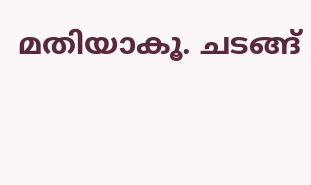മതിയാകൂ. ചടങ്ങ്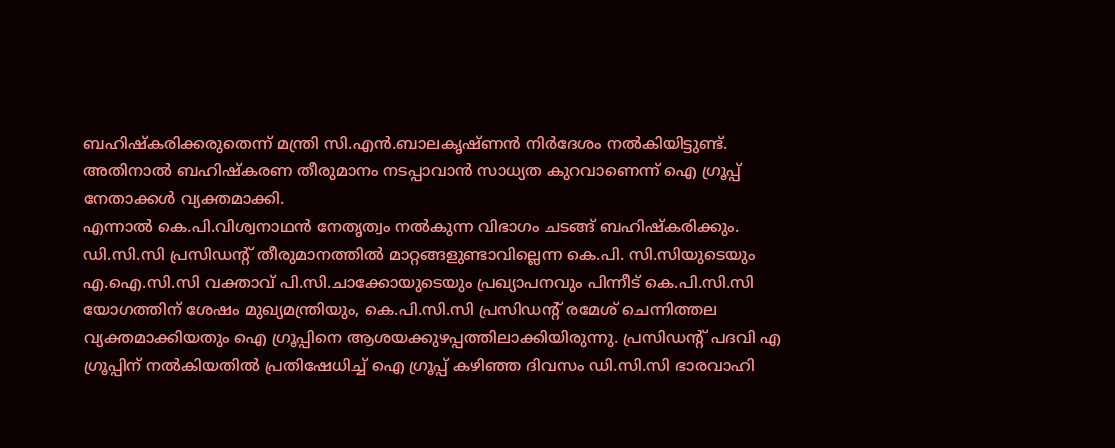ബഹിഷ്കരിക്കരുതെന്ന് മന്ത്രി സി.എന്‍.ബാലകൃഷ്ണന്‍ നിര്‍ദേശം നല്‍കിയിട്ടുണ്ട്. അതിനാല്‍ ബഹിഷ്കരണ തീരുമാനം നടപ്പാവാന്‍ സാധ്യത കുറവാണെന്ന് ഐ ഗ്രൂപ്പ് നേതാക്കള്‍ വ്യക്തമാക്കി.
എന്നാല്‍ കെ.പി.വിശ്വനാഥന്‍ നേതൃത്വം നല്‍കുന്ന വിഭാഗം ചടങ്ങ് ബഹിഷ്കരിക്കും. ഡി.സി.സി പ്രസിഡന്റ് തീരുമാനത്തില്‍ മാറ്റങ്ങളുണ്ടാവില്ലെന്ന കെ.പി. സി.സിയുടെയും എ.ഐ.സി.സി വക്താവ് പി.സി.ചാക്കോയുടെയും പ്രഖ്യാപനവും പിന്നീട് കെ.പി.സി.സി യോഗത്തിന് ശേഷം മുഖ്യമന്ത്രിയും, കെ.പി.സി.സി പ്രസിഡന്റ് രമേശ് ചെന്നിത്തല വ്യക്തമാക്കിയതും ഐ ഗ്രൂപ്പിനെ ആശയക്കുഴപ്പത്തിലാക്കിയിരുന്നു. പ്രസിഡന്റ് പദവി എ ഗ്രൂപ്പിന് നല്‍കിയതില്‍ പ്രതിഷേധിച്ച് ഐ ഗ്രൂപ്പ് കഴിഞ്ഞ ദിവസം ഡി.സി.സി ഭാരവാഹി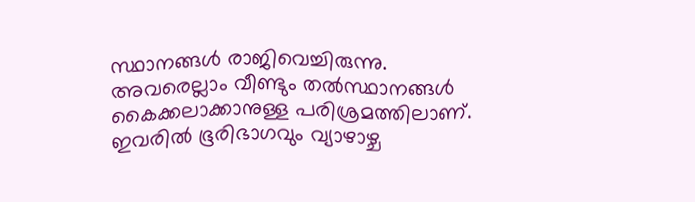സ്ഥാനങ്ങള്‍ രാജിവെച്ചിരുന്നു. അവരെല്ലാം വീണ്ടും തല്‍സ്ഥാനങ്ങള്‍ കൈക്കലാക്കാനുള്ള പരിശ്രമത്തിലാണ്. ഇവരില്‍ ഭൂരിഭാഗവും വ്യാഴാഴ്ച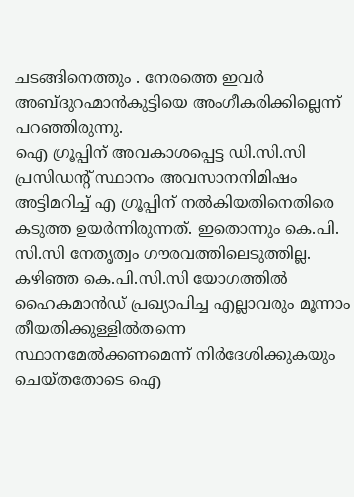ചടങ്ങിനെത്തും . നേരത്തെ ഇവര്‍ അബ്ദുറഹ്മാന്‍കുട്ടിയെ അംഗീകരിക്കില്ലെന്ന് പറഞ്ഞിരുന്നു.
ഐ ഗ്രൂപ്പിന് അവകാശപ്പെട്ട ഡി.സി.സി പ്രസിഡന്റ് സ്ഥാനം അവസാനനിമിഷം അട്ടിമറിച്ച് എ ഗ്രൂപ്പിന് നല്‍കിയതിനെതിരെ കടുത്ത ഉയര്‍ന്നിരുന്നത്. ഇതൊന്നും കെ.പി. സി.സി നേതൃത്വം ഗൗരവത്തിലെടുത്തില്ല. കഴിഞ്ഞ കെ.പി.സി.സി യോഗത്തില്‍ ഹൈകമാന്‍ഡ് പ്രഖ്യാപിച്ച എല്ലാവരും മൂന്നാം തീയതിക്കുള്ളില്‍തന്നെ സ്ഥാനമേല്‍ക്കണമെന്ന് നിര്‍ദേശിക്കുകയും ചെയ്തതോടെ ഐ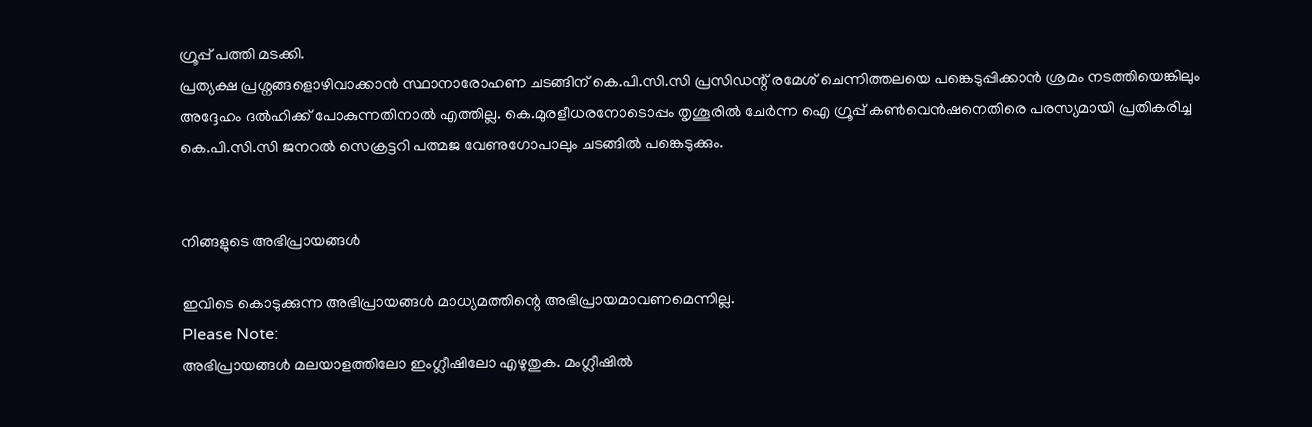ഗ്രൂപ്പ് പത്തി മടക്കി.
പ്രത്യക്ഷ പ്രശ്നങ്ങളൊഴിവാക്കാന്‍ സ്ഥാനാരോഹണ ചടങ്ങിന് കെ.പി.സി.സി പ്രസിഡന്റ് രമേശ് ചെന്നിത്തലയെ പങ്കെടുപ്പിക്കാന്‍ ശ്രമം നടത്തിയെങ്കിലും അദ്ദേഹം ദല്‍ഹിക്ക് പോകുന്നതിനാല്‍ എത്തില്ല. കെ.മുരളീധരനോടൊപ്പം തൃശൂരില്‍ ചേര്‍ന്ന ഐ ഗ്രൂപ്പ് കണ്‍വെന്‍ഷനെതിരെ പരസ്യമായി പ്രതികരിച്ച കെ.പി.സി.സി ജനറല്‍ സെക്രട്ടറി പത്മജ വേണുഗോപാലും ചടങ്ങില്‍ പങ്കെടുക്കും.


നിങ്ങളുടെ അഭിപ്രായങ്ങള്‍

ഇവിടെ കൊടുക്കുന്ന അഭിപ്രായങ്ങള്‍ മാധ്യമത്തിന്റെ അഭിപ്രായമാവണമെന്നില്ല.
Please Note:
അഭിപ്രായങ്ങള്‍ മലയാളത്തിലോ ഇംഗ്ലീഷിലോ എഴുതുക. മംഗ്ലീഷില്‍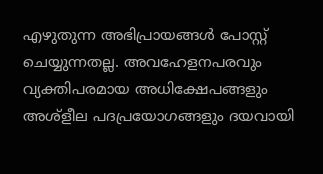എഴുതുന്ന അഭിപ്രായങ്ങള്‍ പോസ്റ്റ് ചെയ്യുന്നതല്ല. അവഹേളനപരവും വ്യക്തിപരമായ അധിക്ഷേപങ്ങളും അശ്ളീല പദപ്രയോഗങ്ങളും ദയവായി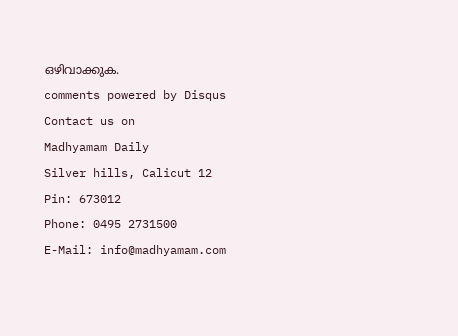ഒഴിവാക്കുക.
comments powered by Disqus
Contact us on
Madhyamam Daily
Silver hills, Calicut 12
Pin: 673012
Phone: 0495 2731500
E-Mail: info@madhyamam.com